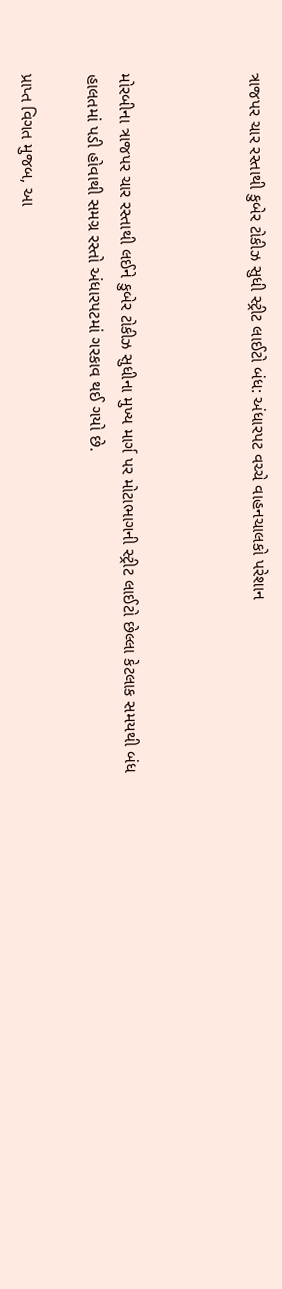ત્રાજપર ચાર રસ્તાથી કુબેર ટોકીઝ સુધી સ્ટ્રીટ લાઈટો બંધ: અંધારપટ વચ્ચે વાહનચાલકો પરેશાન



મોરબીના ત્રાજપર ચાર રસ્તાથી લઈને કુબેર ટોકીઝ સુધીના મુખ્ય માર્ગ પર મોટાભાગની સ્ટ્રીટ લાઈટો છેલ્લા કેટલાક સમયથી બંધ હાલતમાં પડી હોવાથી સમગ્ર રસ્તો અંધારપટમાં ગરકાવ થઈ ગયો છે.

પ્રાપ્ત વિગત મુજબ, આ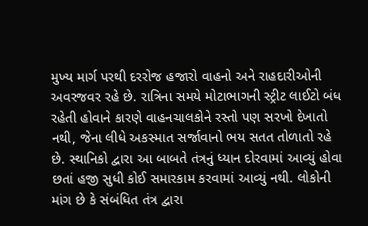મુખ્ય માર્ગ પરથી દરરોજ હજારો વાહનો અને રાહદારીઓની અવરજવર રહે છે. રાત્રિના સમયે મોટાભાગની સ્ટ્રીટ લાઈટો બંધ રહેતી હોવાને કારણે વાહનચાલકોને રસ્તો પણ સરખો દેખાતો નથી, જેના લીધે અકસ્માત સર્જાવાનો ભય સતત તોળાતો રહે છે. સ્થાનિકો દ્વારા આ બાબતે તંત્રનું ધ્યાન દોરવામાં આવ્યું હોવા છતાં હજી સુધી કોઈ સમારકામ કરવામાં આવ્યું નથી. લોકોની માંગ છે કે સંબંધિત તંત્ર દ્વારા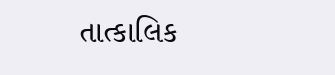તાત્કાલિક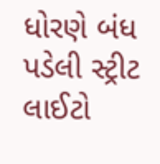ધોરણે બંધ પડેલી સ્ટ્રીટ લાઈટો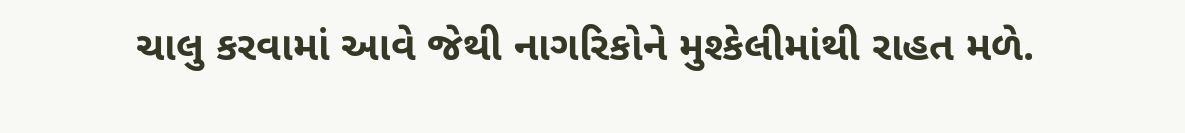ચાલુ કરવામાં આવે જેથી નાગરિકોને મુશ્કેલીમાંથી રાહત મળે.